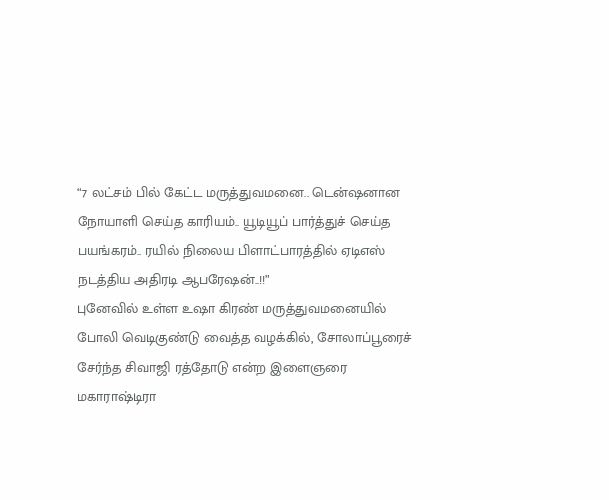“7 லட்சம் பில் கேட்ட மருத்துவமனை.. டென்ஷனான நோயாளி செய்த காரியம்.. யூடியூப் பார்த்துச் செய்த பயங்கரம்.. ரயில் நிலைய பிளாட்பாரத்தில் ஏடிஎஸ் நடத்திய அதிரடி ஆபரேஷன்..!!”
புனேவில் உள்ள உஷா கிரண் மருத்துவமனையில் போலி வெடிகுண்டு வைத்த வழக்கில், சோலாப்பூரைச் சேர்ந்த சிவாஜி ரத்தோடு என்ற இளைஞரை மகாராஷ்டிரா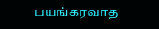பயங்கரவாத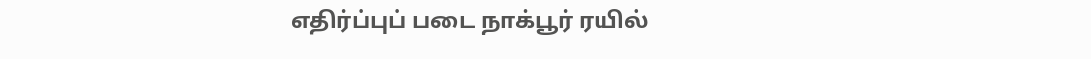எதிர்ப்புப் படை நாக்பூர் ரயில்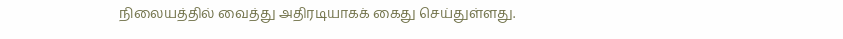நிலையத்தில் வைத்து அதிரடியாகக் கைது செய்துள்ளது.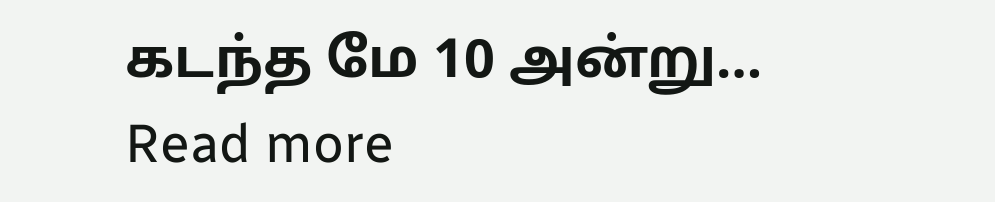கடந்த மே 10 அன்று…
Read more